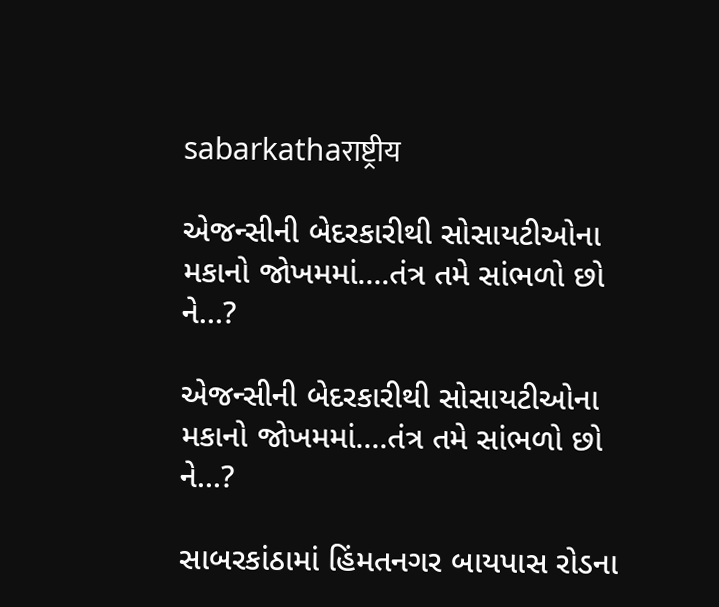sabarkathaराष्ट्रीय

એજન્સીની બેદરકારીથી સોસાયટીઓના મકાનો જોખમમાં….તંત્ર તમે સાંભળો છો ને…?

એજન્સીની બેદરકારીથી સોસાયટીઓના મકાનો જોખમમાં....તંત્ર તમે સાંભળો છો ને...?

સાબરકાંઠામાં હિંમતનગર બાયપાસ રોડના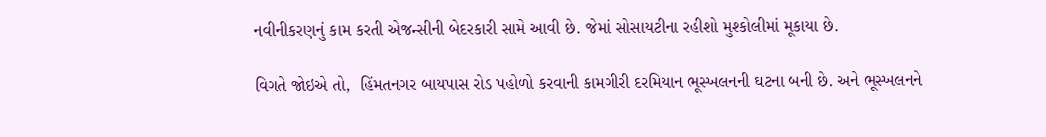નવીનીકરણનું કામ કરતી એજન્સીની બેદરકારી સામે આવી છે. જેમાં સોસાયટીના રહીશો મુશ્કોલીમાં મૂકાયા છે.

વિગતે જોઇએ તો,  હિંમતનગર બાયપાસ રોડ પહોળો કરવાની કામગીરી દરમિયાન ભૂસ્ખલનની ઘટના બની છે. અને ભૂસ્ખલનને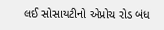લઈ સોસાયટીનો એપ્રોચ રોડ બંધ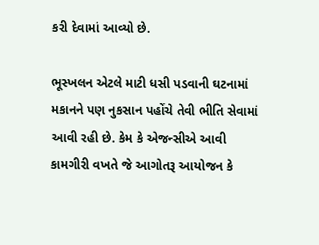કરી દેવામાં આવ્યો છે.

ભૂસ્ખલન એટલે માટી ધસી પડવાની ઘટનામાં મકાનને પણ નુકસાન પહોંચે તેવી ભીતિ સેવામાં આવી રહી છે. કેમ કે એજન્સીએ આવી કામગીરી વખતે જે આગોતરૂ આયોજન કે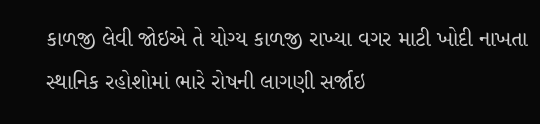કાળજી લેવી જોઇએ તે યોગ્ય કાળજી રાખ્યા વગર માટી ખોદી નાખતા સ્થાનિક રહોશોમાં ભારે રોષની લાગણી સર્જાઇ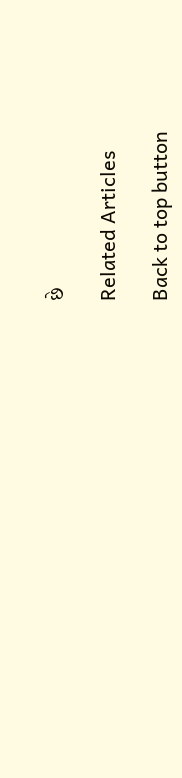છે

Related Articles

Back to top button